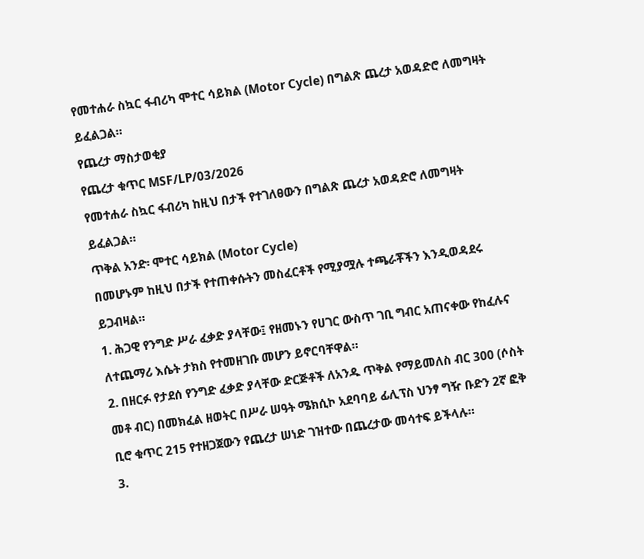የመተሐራ ስኳር ፋብሪካ ሞተር ሳይክል (Motor Cycle) በግልጽ ጨረታ አወዳድሮ ለመግዛት ይፈልጋል።
የጨረታ ማስታወቂያ
የጨረታ ቁጥር MSF/LP/03/2026
የመተሐራ ስኳር ፋብሪካ ከዚህ በታች የተገለፀውን በግልጽ ጨረታ አወዳድሮ ለመግዛት ይፈልጋል።
ጥቅል አንድ፡ ሞተር ሳይክል (Motor Cycle)
በመሆኑም ከዚህ በታች የተጠቀሱትን መስፈርቶች የሚያሟሉ ተጫራቾችን እንዲወዳደሩ ይጋብዛል።
1. ሕጋዊ የንግድ ሥራ ፈቃድ ያላቸው፤ የዘመኑን የሀገር ውስጥ ገቢ ግብር አጠናቀው የከፈሉና ለተጨማሪ እሴት ታክስ የተመዘገቡ መሆን ይኖርባቸዋል።
2. በዘርፉ የታደሰ የንግድ ፈቃድ ያላቸው ድርጅቶች ለአንዱ ጥቅል የማይመለስ ብር 300 (ሶስት መቶ ብር) በመክፈል ዘወትር በሥራ ሠዓት ሜክሲኮ አደባባይ ፊሊፕስ ህንፃ ግዥ ቡድን 2ኛ ፎቅ ቢሮ ቁጥር 215 የተዘጋጀውን የጨረታ ሠነድ ገዝተው በጨረታው መሳተፍ ይችላሉ።
3.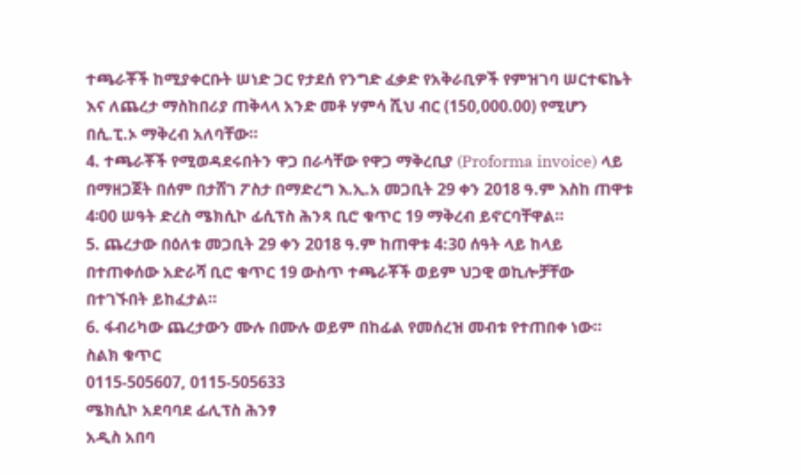ተጫራቾች ከሚያቀርቡት ሠነድ ጋር የታደሰ የንግድ ፈቃድ የአቅራቢዎች የምዝገባ ሠርተፍኬት እና ለጨረታ ማስከበሪያ ጠቅላላ አንድ መቶ ሃምሳ ሺህ ብር (150,000.00) የሚሆን በሲ.ፒ.ኦ ማቅረብ አለባቸው።
4. ተጫራቾች የሚወዳደሩበትን ዋጋ በራሳቸው የዋጋ ማቅረቢያ (Proforma invoice) ላይ በማዘጋጀት በሰም በታሸገ ፖስታ በማድረግ እ.ኢ.አ መጋቢት 29 ቀን 2018 ዓ.ም እስከ ጠዋቱ 4፡00 ሠዓት ድረስ ሜክሲኮ ፊሲፕስ ሕንጻ ቢሮ ቁጥር 19 ማቅረብ ይኖርባቸዋል።
5. ጨረታው በዕለቱ መጋቢት 29 ቀን 2018 ዓ.ም ከጠዋቱ 4:30 ሰዓት ላይ ከላይ በተጠቀሰው አድራሻ ቢሮ ቁጥር 19 ውስጥ ተጫራቾች ወይም ህጋዊ ወኪሎቻቸው በተገኙበት ይከፈታል።
6. ፋብሪካው ጨረታውን ሙሉ በሙሉ ወይም በከፊል የመሰረዝ መብቱ የተጠበቀ ነው።
ስልክ ቁጥር
0115-505607, 0115-505633
ሜክሲኮ አደባባደ ፊሊፕስ ሕንፃ
አዲስ አበባ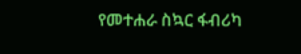የመተሐራ ስኳር ፋብሪካ